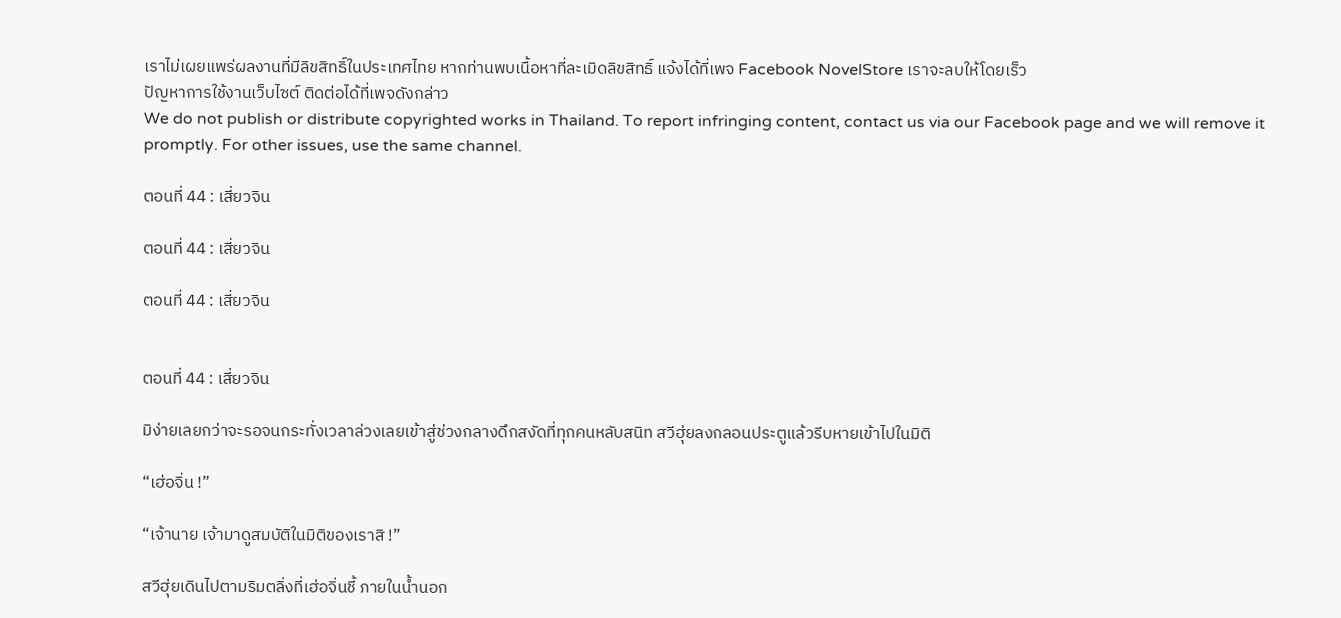เราไม่เผยแพร่ผลงานที่มีลิขสิทธิ์ในประเทศไทย หากท่านพบเนื้อหาที่ละเมิดลิขสิทธิ์ แจ้งได้ที่เพจ Facebook NovelStore เราจะลบให้โดยเร็ว
ปัญหาการใช้งานเว็บไซต์ ติดต่อได้ที่เพจดังกล่าว
We do not publish or distribute copyrighted works in Thailand. To report infringing content, contact us via our Facebook page and we will remove it promptly. For other issues, use the same channel.

ตอนที่ 44 : เสี่ยวจิน

ตอนที่ 44 : เสี่ยวจิน

ตอนที่ 44 : เสี่ยวจิน


ตอนที่ 44 : เสี่ยวจิน

มิง่ายเลยกว่าจะรอจนกระทั่งเวลาล่วงเลยเข้าสู่ช่วงกลางดึกสงัดที่ทุกคนหลับสนิท สวีฮุ่ยลงกลอนประตูแล้วรีบหายเข้าไปในมิติ

“เฮ่อจิ่น !”

“เจ้านาย เจ้ามาดูสมบัติในมิติของเราสิ !”

สวีฮุ่ยเดินไปตามริมตลิ่งที่เฮ่อจิ่นชี้ ภายในน้ำนอก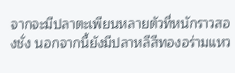จากจะมีปลาตะเพียนหลายตัวที่หนักราวสองชั่ง นอกจากนี้ยังมีปลาหลีสีทองอร่ามแหว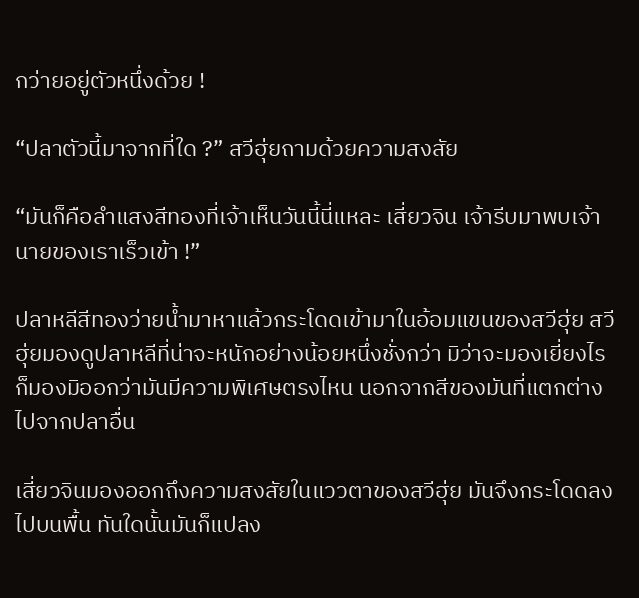กว่ายอยู่ตัวหนึ่งด้วย !

“ปลาตัวนี้มาจากที่ใด ?” สวีฮุ่ยถามด้วยความสงสัย

“มันก็คือลำแสงสีทองที่เจ้าเห็นวันนี้นี่แหละ เสี่ยวจิน เจ้ารีบมาพบเจ้านายของเราเร็วเข้า !”

ปลาหลีสีทองว่ายน้ำมาหาแล้วกระโดดเข้ามาในอ้อมแขนของสวีฮุ่ย สวีฮุ่ยมองดูปลาหลีที่น่าจะหนักอย่างน้อยหนึ่งชั่งกว่า มิว่าจะมองเยี่ยงไรก็มองมิออกว่ามันมีความพิเศษตรงไหน นอกจากสีของมันที่แตกต่างไปจากปลาอื่น

เสี่ยวจินมองออกถึงความสงสัยในแววตาของสวีฮุ่ย มันจึงกระโดดลงไปบนพื้น ทันใดนั้นมันก็แปลง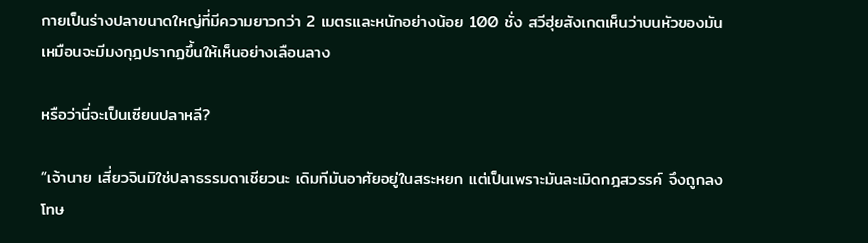กายเป็นร่างปลาขนาดใหญ่ที่มีความยาวกว่า 2 เมตรและหนักอย่างน้อย 100 ชั่ง สวีฮุ่ยสังเกตเห็นว่าบนหัวของมันเหมือนจะมีมงกุฎปรากฏขึ้นให้เห็นอย่างเลือนลาง

หรือว่านี่จะเป็นเซียนปลาหลี?

“เจ้านาย เสี่ยวจินมิใช่ปลาธรรมดาเชียวนะ เดิมทีมันอาศัยอยู่ในสระหยก แต่เป็นเพราะมันละเมิดกฎสวรรค์ จึงถูกลงโทษ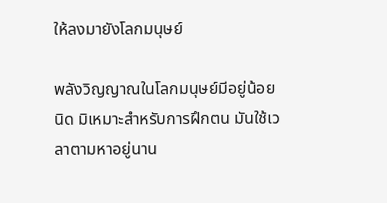ให้ลงมายังโลกมนุษย์

พลังวิญญาณในโลกมนุษย์มีอยู่น้อยนิด มิเหมาะสำหรับการฝึกตน มันใช้เวลาตามหาอยู่นาน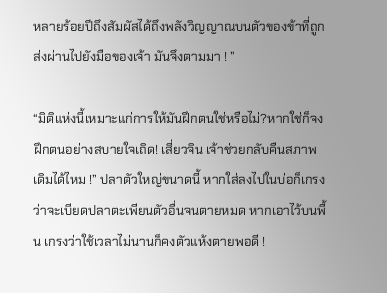หลายร้อยปีถึงสัมผัสได้ถึงพลังวิญญาณบนตัวของข้าที่ถูกส่งผ่านไปยังมือของเจ้า มันจึงตามมา ! ”

“มิติแห่งนี้เหมาะแก่การให้มันฝึกตนใช่หรือไม่?หากใช่ก็จงฝึกตนอย่างสบายใจเถิด! เสี่ยวจิน เจ้าช่วยกลับคืนสภาพเดิมได้ไหม !” ปลาตัวใหญ่ขนาดนี้ หากใส่ลงไปในบ่อก็เกรงว่าจะเบียดปลาตะเพียนตัวอื่นจนตายหมด หากเอาไว้บนพื้น เกรงว่าใช้เวลาไม่นานก็คงตัวแห้งตายพอดี !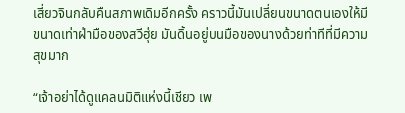เสี่ยวจินกลับคืนสภาพเดิมอีกครั้ง คราวนี้มันเปลี่ยนขนาดตนเองให้มีขนาดเท่าฝ่ามือของสวีฮุ่ย มันดิ้นอยู่บนมือของนางด้วยท่าทีที่มีความสุขมาก

“เจ้าอย่าได้ดูแคลนมิติแห่งนี้เชียว เพ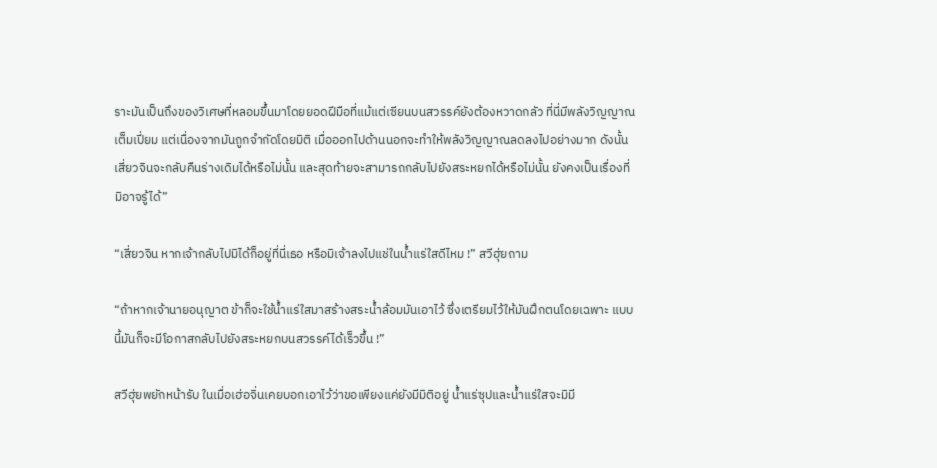ราะมันเป็นถึงของวิเศษที่หลอมขึ้นมาโดยยอดฝีมือที่แม้แต่เซียนบนสวรรค์ยังต้องหวาดกลัว ที่นี่มีพลังวิญญาณเต็มเปี่ยม แต่เนื่องจากมันถูกจำกัดโดยมิติ เมื่อออกไปด้านนอกจะทำให้พลังวิญญาณลดลงไปอย่างมาก ดังนั้นเสี่ยวจินจะกลับคืนร่างเดิมได้หรือไม่นั้น และสุดท้ายจะสามารถกลับไปยังสระหยกได้หรือไม่นั้น ยังคงเป็นเรื่องที่มิอาจรู้ได้”

“เสี่ยวจิน หากเจ้ากลับไปมิได้ก็อยู่ที่นี่เธอ หรือมิเจ้าลงไปแช่ในน้ำแร่ใสดีไหม !” สวีฮุ่ยถาม

“ถ้าหากเจ้านายอนุญาต ข้าก็จะใช้น้ำแร่ใสมาสร้างสระน้ำล้อมมันเอาไว้ ซึ่งเตรียมไว้ให้มันฝึกตนโดยเฉพาะ แบบนี้มันก็จะมีโอกาสกลับไปยังสระหยกบนสวรรค์ได้เร็วขึ้น !”

สวีฮุ่ยพยักหน้ารับ ในเมื่อเฮ่อจิ่นเคยบอกเอาไว้ว่าขอเพียงแค่ยังมีมิติอยู่ น้ำแร่ซุปและน้ำแร่ใสจะมิมี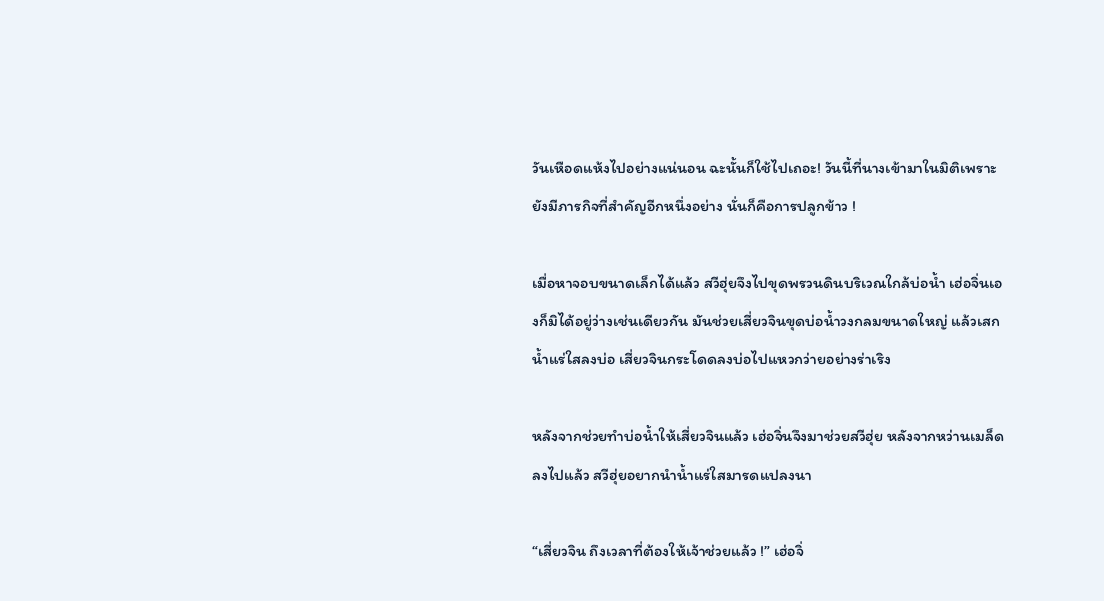วันเหือดแห้งไปอย่างแน่นอน ฉะนั้นก็ใช้ไปเถอะ! วันนี้ที่นางเข้ามาในมิติเพราะยังมีภารกิจที่สำคัญอีกหนึ่งอย่าง นั่นก็คือการปลูกข้าว !

เมื่อหาจอบขนาดเล็กได้แล้ว สวีฮุ่ยจึงไปขุดพรวนดินบริเวณใกล้บ่อน้ำ เฮ่อจิ่นเองก็มิได้อยู่ว่างเช่นเดียวกัน มันช่วยเสี่ยวจินขุดบ่อน้ำวงกลมขนาดใหญ่ แล้วเสกน้ำแร่ใสลงบ่อ เสี่ยวจินกระโดดลงบ่อไปแหวกว่ายอย่างร่าเริง

หลังจากช่วยทำบ่อน้ำให้เสี่ยวจินแล้ว เฮ่อจิ่นจึงมาช่วยสวีฮุ่ย หลังจากหว่านเมล็ดลงไปแล้ว สวีฮุ่ยอยากนำน้ำแร่ใสมารดแปลงนา

“เสี่ยวจิน ถึงเวลาที่ต้องให้เจ้าช่วยแล้ว !” เฮ่อจิ่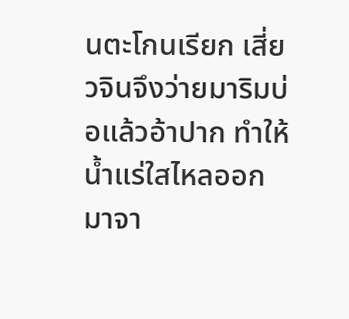นตะโกนเรียก เสี่ยวจินจึงว่ายมาริมบ่อแล้วอ้าปาก ทำให้น้ำแร่ใสไหลออกมาจา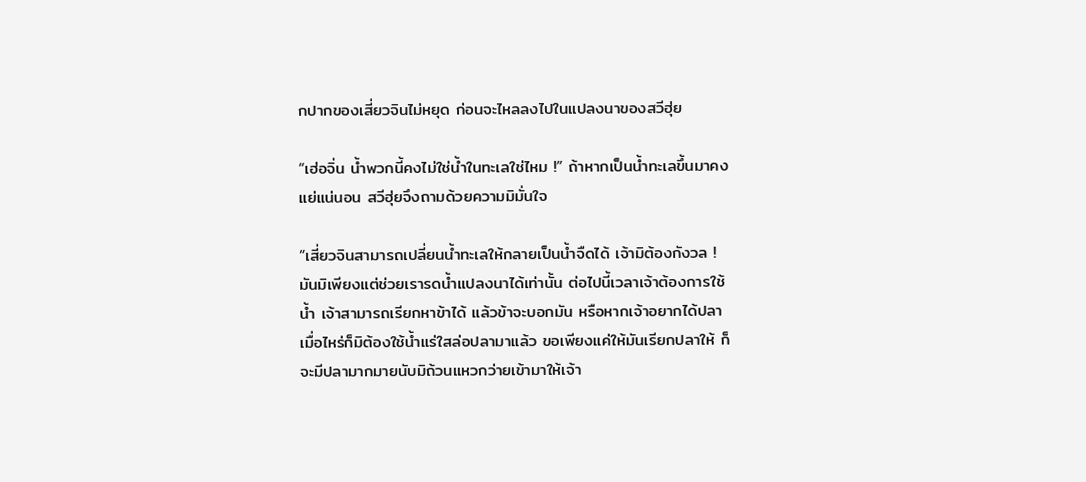กปากของเสี่ยวจินไม่หยุด ก่อนจะไหลลงไปในแปลงนาของสวีฮุ่ย

“เฮ่อจิ่น น้ำพวกนี้คงไม่ใช่น้ำในทะเลใช่ไหม !” ถ้าหากเป็นน้ำทะเลขึ้นมาคงแย่แน่นอน สวีฮุ่ยจึงถามด้วยความมิมั่นใจ

“เสี่ยวจินสามารถเปลี่ยนน้ำทะเลให้กลายเป็นน้ำจืดได้ เจ้ามิต้องกังวล ! มันมิเพียงแต่ช่วยเรารดน้ำแปลงนาได้เท่านั้น ต่อไปนี้เวลาเจ้าต้องการใช้น้ำ เจ้าสามารถเรียกหาข้าได้ แล้วข้าจะบอกมัน หรือหากเจ้าอยากได้ปลาเมื่อไหร่ก็มิต้องใช้น้ำแร่ใสล่อปลามาแล้ว ขอเพียงแค่ให้มันเรียกปลาให้ ก็จะมีปลามากมายนับมิถ้วนแหวกว่ายเข้ามาให้เจ้า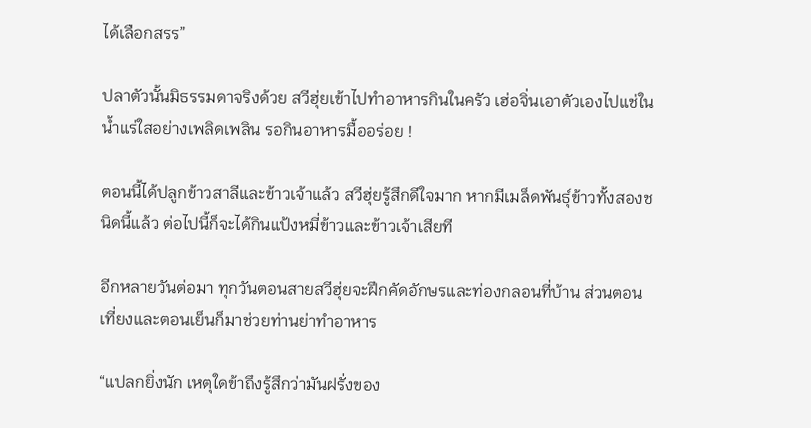ได้เลือกสรร”

ปลาตัวนั้นมิธรรมดาจริงด้วย สวีฮุ่ยเข้าไปทำอาหารกินในครัว เฮ่อจิ่นเอาตัวเองไปแช่ในน้ำแร่ใสอย่างเพลิดเพลิน รอกินอาหารมื้ออร่อย !

ตอนนี้ได้ปลูกข้าวสาลีและข้าวเจ้าแล้ว สวีฮุ่ยรู้สึกดีใจมาก หากมีเมล็ดพันธุ์ข้าวทั้งสองชนิดนี้แล้ว ต่อไปนี้ก็จะได้กินแป้งหมี่ข้าวและข้าวเจ้าเสียที

อีกหลายวันต่อมา ทุกวันตอนสายสวีฮุ่ยจะฝึกคัดอักษรและท่องกลอนที่บ้าน ส่วนตอนเที่ยงและตอนเย็นก็มาช่วยท่านย่าทำอาหาร

“แปลกยิ่งนัก เหตุใดข้าถึงรู้สึกว่ามันฝรั่งของ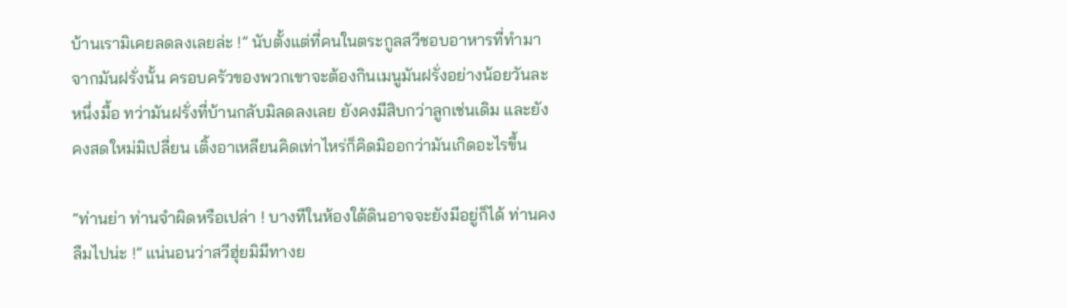บ้านเรามิเคยลดลงเลยล่ะ !” นับตั้งแต่ที่คนในตระกูลสวีชอบอาหารที่ทำมาจากมันฝรั่งนั้น ครอบครัวของพวกเขาจะต้องกินเมนูมันฝรั่งอย่างน้อยวันละหนึ่งมื้อ ทว่ามันฝรั่งที่บ้านกลับมิลดลงเลย ยังคงมีสิบกว่าลูกเช่นเดิม และยังคงสดใหม่มิเปลี่ยน เติ้งอาเหลียนคิดเท่าไหร่ก็คิดมิออกว่ามันเกิดอะไรขึ้น

“ท่านย่า ท่านจำผิดหรือเปล่า ! บางทีในห้องใต้ดินอาจจะยังมีอยู่ก็ได้ ท่านคงลืมไปน่ะ !” แน่นอนว่าสวีฮุ่ยมิมีทางย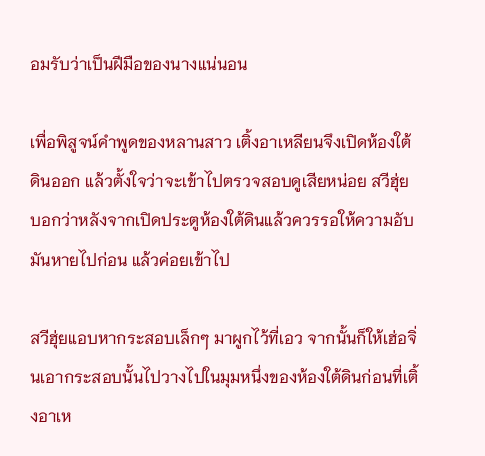อมรับว่าเป็นฝีมือของนางแน่นอน

เพื่อพิสูจน์คำพูดของหลานสาว เติ้งอาเหลียนจึงเปิดห้องใต้ดินออก แล้วตั้งใจว่าจะเข้าไปตรวจสอบดูเสียหน่อย สวีฮุ่ยบอกว่าหลังจากเปิดประตูห้องใต้ดินแล้วควรรอให้ความอับมันหายไปก่อน แล้วค่อยเข้าไป

สวีฮุ่ยแอบหากระสอบเล็กๆ มาผูกไว้ที่เอว จากนั้นก็ให้เฮ่อจิ่นเอากระสอบนั้นไปวางไปในมุมหนึ่งของห้องใต้ดินก่อนที่เติ้งอาเห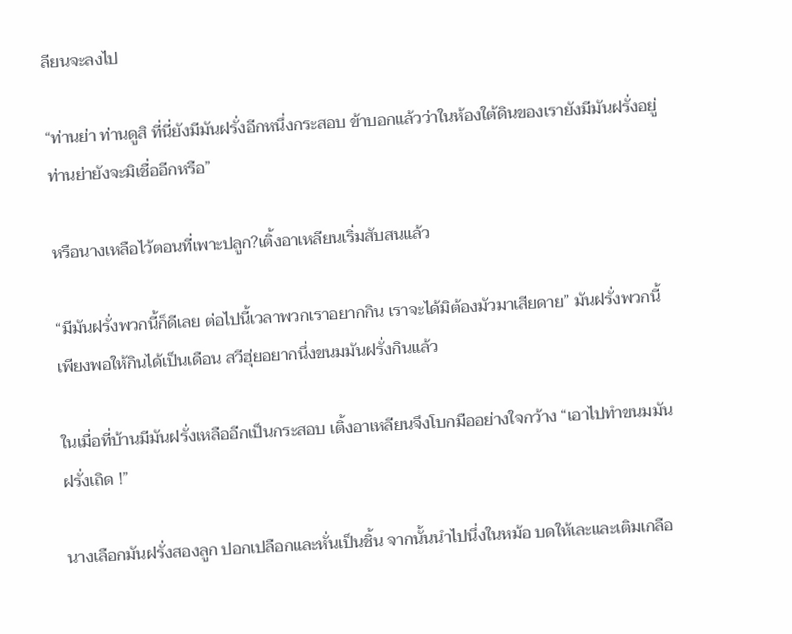ลียนจะลงไป

“ท่านย่า ท่านดูสิ ที่นี่ยังมีมันฝรั่งอีกหนึ่งกระสอบ ข้าบอกแล้วว่าในห้องใต้ดินของเรายังมีมันฝรั่งอยู่ ท่านย่ายังจะมิเชื่ออีกหรือ”

หรือนางเหลือไว้ตอนที่เพาะปลูก?เติ้งอาเหลียนเริ่มสับสนแล้ว

“มีมันฝรั่งพวกนี้ก็ดีเลย ต่อไปนี้เวลาพวกเราอยากกิน เราจะได้มิต้องมัวมาเสียดาย” มันฝรั่งพวกนี้เพียงพอให้กินได้เป็นเดือน สวีฮุ่ยอยากนึ่งขนมมันฝรั่งกินแล้ว

ในเมื่อที่บ้านมีมันฝรั่งเหลืออีกเป็นกระสอบ เติ้งอาเหลียนจึงโบกมืออย่างใจกว้าง “เอาไปทำขนมมันฝรั่งเถิด !”

นางเลือกมันฝรั่งสองลูก ปอกเปลือกและหั่นเป็นชิ้น จากนั้นนำไปนึ่งในหม้อ บดให้เละและเติมเกลือ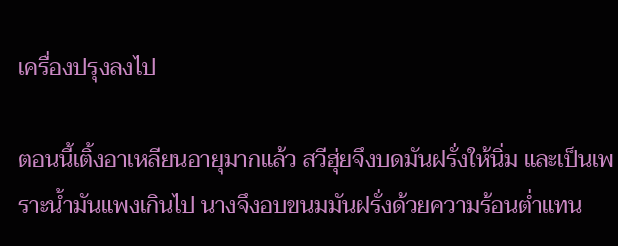เครื่องปรุงลงไป

ตอนนี้เติ้งอาเหลียนอายุมากแล้ว สวีฮุ่ยจึงบดมันฝรั่งให้นิ่ม และเป็นเพราะน้ำมันแพงเกินไป นางจึงอบขนมมันฝรั่งด้วยความร้อนต่ำแทน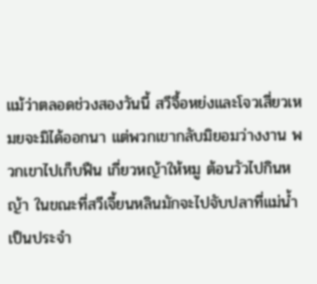แม้ว่าตลอดช่วงสองวันนี้ สวีจื้อหย่งและโจวเสี่ยวเหมยจะมิได้ออกนา แต่พวกเขากลับมิยอมว่างงาน พวกเขาไปเก็บฟืน เกี่ยวหญ้าให้หมู ต้อนวัวไปกินหญ้า ในขณะที่สวีเจี้ยนหลินมักจะไปจับปลาที่แม่น้ำเป็นประจำ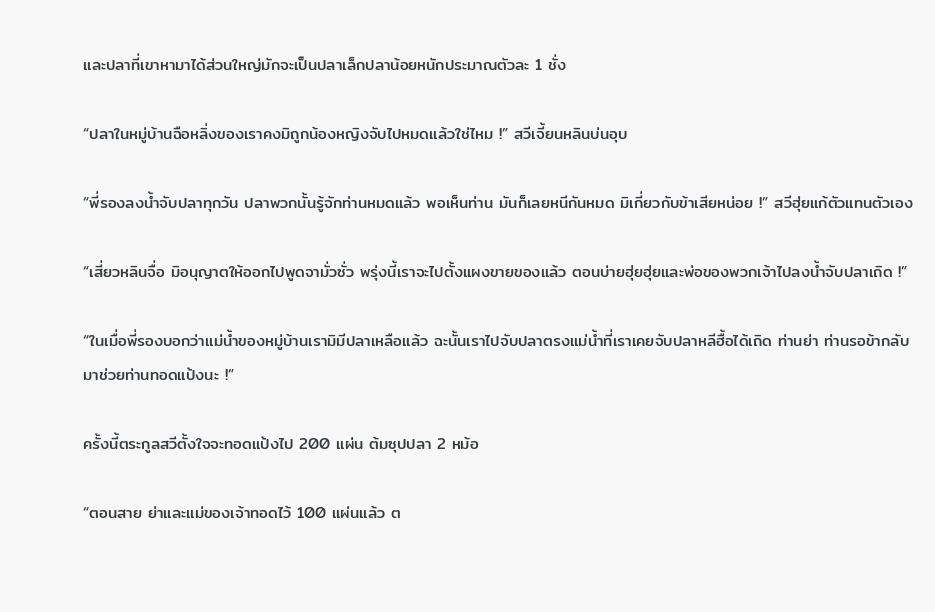และปลาที่เขาหามาได้ส่วนใหญ่มักจะเป็นปลาเล็กปลาน้อยหนักประมาณตัวละ 1 ชั่ง

“ปลาในหมู่บ้านฉือหลิ่งของเราคงมิถูกน้องหญิงจับไปหมดแล้วใช่ไหม !” สวีเจี้ยนหลินบ่นอุบ

“พี่รองลงน้ำจับปลาทุกวัน ปลาพวกนั้นรู้จักท่านหมดแล้ว พอเห็นท่าน มันก็เลยหนีกันหมด มิเกี่ยวกับข้าเสียหน่อย !” สวีฮุ่ยแก้ตัวแทนตัวเอง

“เสี่ยวหลินจื่อ มิอนุญาตให้ออกไปพูดจามั่วซั่ว พรุ่งนี้เราจะไปตั้งแผงขายของแล้ว ตอนบ่ายฮุ่ยฮุ่ยและพ่อของพวกเจ้าไปลงน้ำจับปลาเถิด !”

“ในเมื่อพี่รองบอกว่าแม่น้ำของหมู่บ้านเรามิมีปลาเหลือแล้ว ฉะนั้นเราไปจับปลาตรงแม่น้ำที่เราเคยจับปลาหลีฮื้อได้เถิด ท่านย่า ท่านรอข้ากลับมาช่วยท่านทอดแป้งนะ !”

ครั้งนี้ตระกูลสวีตั้งใจจะทอดแป้งไป 200 แผ่น ต้มซุปปลา 2 หม้อ

“ตอนสาย ย่าและแม่ของเจ้าทอดไว้ 100 แผ่นแล้ว ต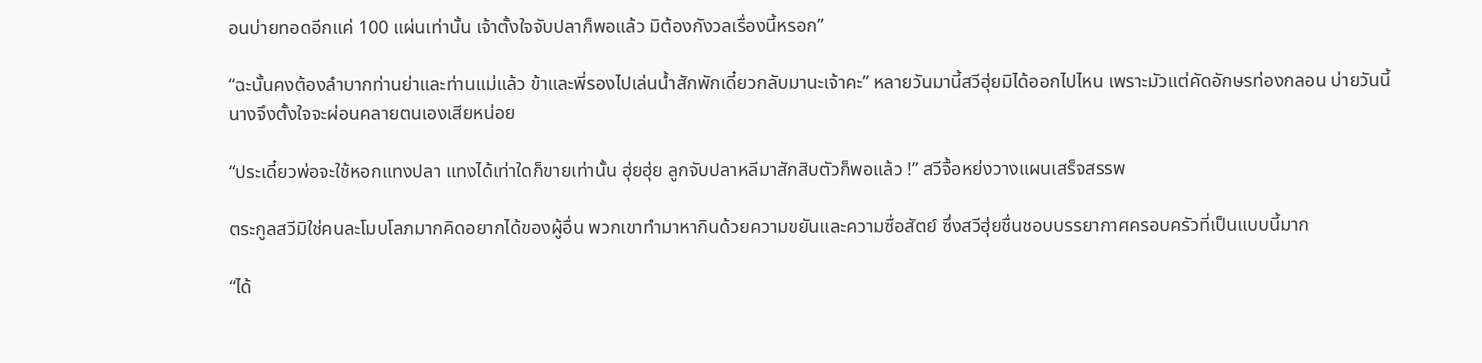อนบ่ายทอดอีกแค่ 100 แผ่นเท่านั้น เจ้าตั้งใจจับปลาก็พอแล้ว มิต้องกังวลเรื่องนี้หรอก”

“ฉะนั้นคงต้องลำบากท่านย่าและท่านแม่แล้ว ข้าและพี่รองไปเล่นน้ำสักพักเดี๋ยวกลับมานะเจ้าคะ” หลายวันมานี้สวีฮุ่ยมิได้ออกไปไหน เพราะมัวแต่คัดอักษรท่องกลอน บ่ายวันนี้นางจึงตั้งใจจะผ่อนคลายตนเองเสียหน่อย

“ประเดี๋ยวพ่อจะใช้หอกแทงปลา แทงได้เท่าใดก็ขายเท่านั้น ฮุ่ยฮุ่ย ลูกจับปลาหลีมาสักสิบตัวก็พอแล้ว !” สวีจื้อหย่งวางแผนเสร็จสรรพ

ตระกูลสวีมิใช่คนละโมบโลภมากคิดอยากได้ของผู้อื่น พวกเขาทำมาหากินด้วยความขยันและความซื่อสัตย์ ซึ่งสวีฮุ่ยชื่นชอบบรรยากาศครอบครัวที่เป็นแบบนี้มาก

“ได้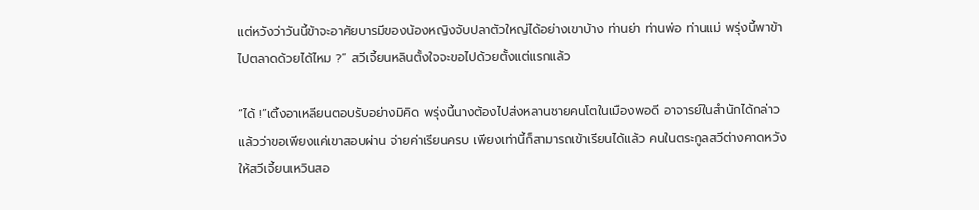แต่หวังว่าวันนี้ข้าจะอาศัยบารมีของน้องหญิงจับปลาตัวใหญ่ได้อย่างเขาบ้าง ท่านย่า ท่านพ่อ ท่านแม่ พรุ่งนี้พาข้าไปตลาดด้วยได้ไหม ?” สวีเจี้ยนหลินตั้งใจจะขอไปด้วยตั้งแต่แรกแล้ว

“ได้ !”เติ้งอาเหลียนตอบรับอย่างมิคิด พรุ่งนี้นางต้องไปส่งหลานชายคนโตในเมืองพอดี อาจารย์ในสำนักได้กล่าวแล้วว่าขอเพียงแค่เขาสอบผ่าน จ่ายค่าเรียนครบ เพียงเท่านี้ก็สามารถเข้าเรียนได้แล้ว คนในตระกูลสวีต่างคาดหวังให้สวีเจี้ยนเหวินสอ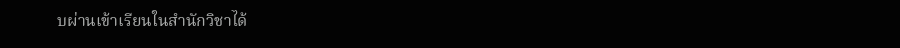บผ่านเข้าเรียนในสำนักวิชาได้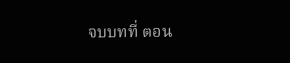จบบทที่ ตอน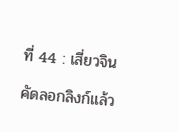ที่ 44 : เสี่ยวจิน

คัดลอกลิงก์แล้ว